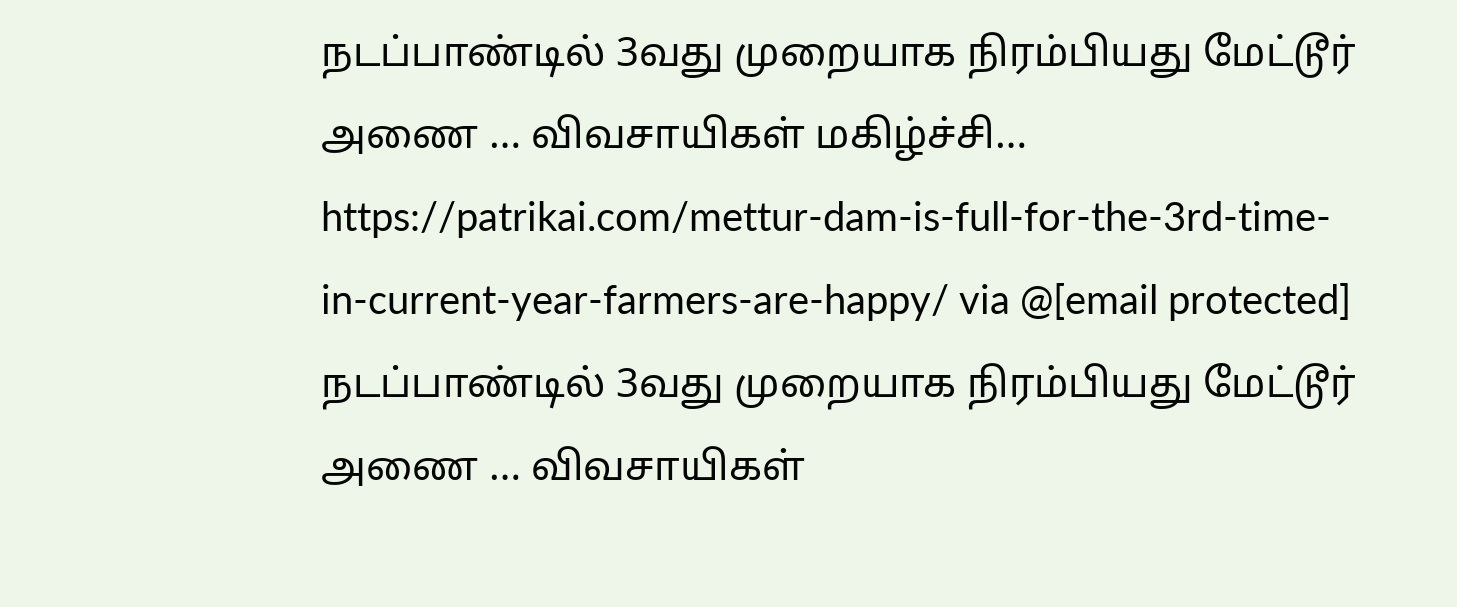நடப்பாண்டில் 3வது முறையாக நிரம்பியது மேட்டூர் அணை … விவசாயிகள் மகிழ்ச்சி… https://patrikai.com/mettur-dam-is-full-for-the-3rd-time-in-current-year-farmers-are-happy/ via @[email protected]
நடப்பாண்டில் 3வது முறையாக நிரம்பியது மேட்டூர் அணை … விவசாயிகள்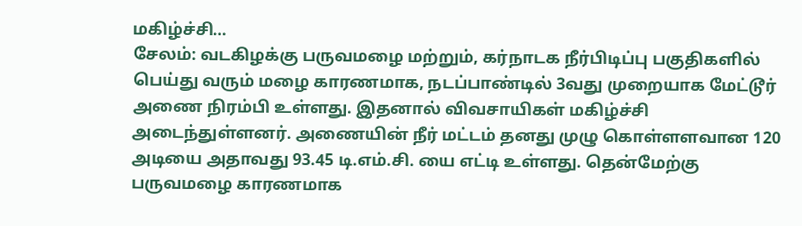மகிழ்ச்சி…
சேலம்: வடகிழக்கு பருவமழை மற்றும், கர்நாடக நீர்பிடிப்பு பகுதிகளில் பெய்து வரும் மழை காரணமாக, நடப்பாண்டில் 3வது முறையாக மேட்டூர் அணை நிரம்பி உள்ளது. இதனால் விவசாயிகள் மகிழ்ச்சி அடைந்துள்ளனர். அணையின் நீர் மட்டம் தனது முழு கொள்ளளவான 120 அடியை அதாவது 93.45 டி.எம்.சி. யை எட்டி உள்ளது. தென்மேற்கு பருவமழை காரணமாக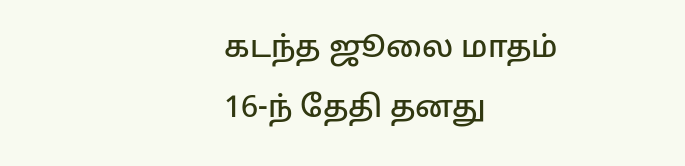கடந்த ஜூலை மாதம் 16-ந் தேதி தனது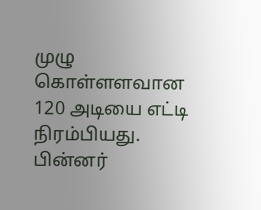முழு கொள்ளளவான 120 அடியை எட்டி நிரம்பியது. பின்னர்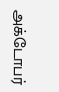அக்டோபர்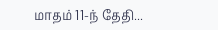மாதம் 11-ந் தேதி...